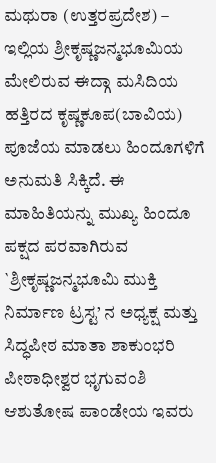ಮಥುರಾ (ಉತ್ತರಪ್ರದೇಶ) – ಇಲ್ಲಿಯ ಶ್ರೀಕೃಷ್ಣಜನ್ಮಭೂಮಿಯ ಮೇಲಿರುವ ಈದ್ಗಾ ಮಸಿದಿಯ ಹತ್ತಿರದ ಕೃಷ್ಣಕೂಪ(ಬಾವಿಯ) ಪೂಜೆಯ ಮಾಡಲು ಹಿಂದೂಗಳಿಗೆ ಅನುಮತಿ ಸಿಕ್ಕಿದೆ. ಈ ಮಾಹಿತಿಯನ್ನು ಮುಖ್ಯ ಹಿಂದೂ ಪಕ್ಷದ ಪರವಾಗಿರುವ `ಶ್ರೀಕೃಷ್ಣಜನ್ಮಭೂಮಿ ಮುಕ್ತಿ ನಿರ್ಮಾಣ ಟ್ರಸ್ಟ’ ನ ಅಧ್ಯಕ್ಷ ಮತ್ತು ಸಿದ್ಧಪೀಠ ಮಾತಾ ಶಾಕುಂಭರಿ ಪೀಠಾಧೀಶ್ವರ ಭೃಗುವಂಶಿ ಆಶುತೋಷ ಪಾಂಡೇಯ ಇವರು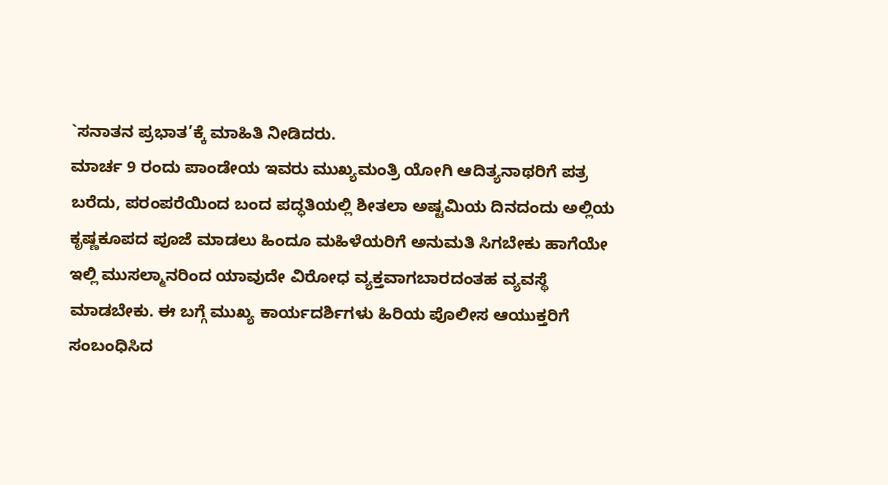`ಸನಾತನ ಪ್ರಭಾತ’ಕ್ಕೆ ಮಾಹಿತಿ ನೀಡಿದರು.
ಮಾರ್ಚ 9 ರಂದು ಪಾಂಡೇಯ ಇವರು ಮುಖ್ಯಮಂತ್ರಿ ಯೋಗಿ ಆದಿತ್ಯನಾಥರಿಗೆ ಪತ್ರ ಬರೆದು, ಪರಂಪರೆಯಿಂದ ಬಂದ ಪದ್ಧತಿಯಲ್ಲಿ ಶೀತಲಾ ಅಷ್ಟಮಿಯ ದಿನದಂದು ಅಲ್ಲಿಯ ಕೃಷ್ಣಕೂಪದ ಪೂಜೆ ಮಾಡಲು ಹಿಂದೂ ಮಹಿಳೆಯರಿಗೆ ಅನುಮತಿ ಸಿಗಬೇಕು ಹಾಗೆಯೇ ಇಲ್ಲಿ ಮುಸಲ್ಮಾನರಿಂದ ಯಾವುದೇ ವಿರೋಧ ವ್ಯಕ್ತವಾಗಬಾರದಂತಹ ವ್ಯವಸ್ಥೆ ಮಾಡಬೇಕು. ಈ ಬಗ್ಗೆ ಮುಖ್ಯ ಕಾರ್ಯದರ್ಶಿಗಳು ಹಿರಿಯ ಪೊಲೀಸ ಆಯುಕ್ತರಿಗೆ ಸಂಬಂಧಿಸಿದ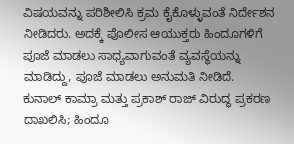ವಿಷಯವನ್ನು ಪರಿಶೀಲಿಸಿ ಕ್ರಮ ಕೈಕೊಳ್ಳುವಂತೆ ನಿರ್ದೇಶನ ನೀಡಿದರು. ಅದಕ್ಕೆ ಪೊಲೀಸ ಆಯುಕ್ತರು ಹಿಂದೂಗಳಿಗೆ ಪೂಜೆ ಮಾಡಲು ಸಾಧ್ಯವಾಗುವಂತೆ ವ್ಯವಸ್ಥೆಯನ್ನು ಮಾಡಿದ್ದು, ಪೂಜೆ ಮಾಡಲು ಅನುಮತಿ ನೀಡಿದೆ.
ಕುನಾಲ್ ಕಾಮ್ರಾ ಮತ್ತು ಪ್ರಕಾಶ್ ರಾಜ್ ವಿರುದ್ಧ ಪ್ರಕರಣ ದಾಖಲಿಸಿ; ಹಿಂದೂ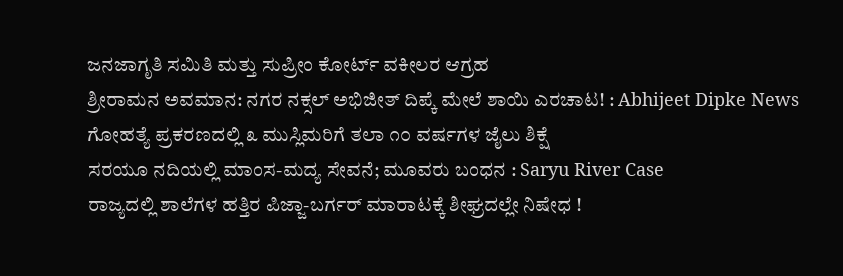ಜನಜಾಗೃತಿ ಸಮಿತಿ ಮತ್ತು ಸುಪ್ರೀಂ ಕೋರ್ಟ್ ವಕೀಲರ ಆಗ್ರಹ
ಶ್ರೀರಾಮನ ಅವಮಾನ: ನಗರ ನಕ್ಸಲ್ ಅಭಿಜೀತ್ ದಿಪ್ಕೆ ಮೇಲೆ ಶಾಯಿ ಎರಚಾಟ! : Abhijeet Dipke News
ಗೋಹತ್ಯೆ ಪ್ರಕರಣದಲ್ಲಿ ೩ ಮುಸ್ಲಿಮರಿಗೆ ತಲಾ ೧೦ ವರ್ಷಗಳ ಜೈಲು ಶಿಕ್ಷೆ
ಸರಯೂ ನದಿಯಲ್ಲಿ ಮಾಂಸ-ಮದ್ಯ ಸೇವನೆ; ಮೂವರು ಬಂಧನ : Saryu River Case
ರಾಜ್ಯದಲ್ಲಿ ಶಾಲೆಗಳ ಹತ್ತಿರ ಪಿಜ್ಜಾ-ಬರ್ಗರ್ ಮಾರಾಟಕ್ಕೆ ಶೀಘ್ರದಲ್ಲೇ ನಿಷೇಧ !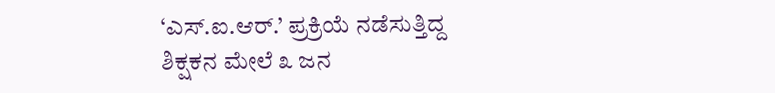‘ಎಸ್.ಐ.ಆರ್.’ ಪ್ರಕ್ರಿಯೆ ನಡೆಸುತ್ತಿದ್ದ ಶಿಕ್ಷಕನ ಮೇಲೆ ೩ ಜನ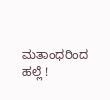ಮತಾಂಧರಿಂದ ಹಲ್ಲೆ !